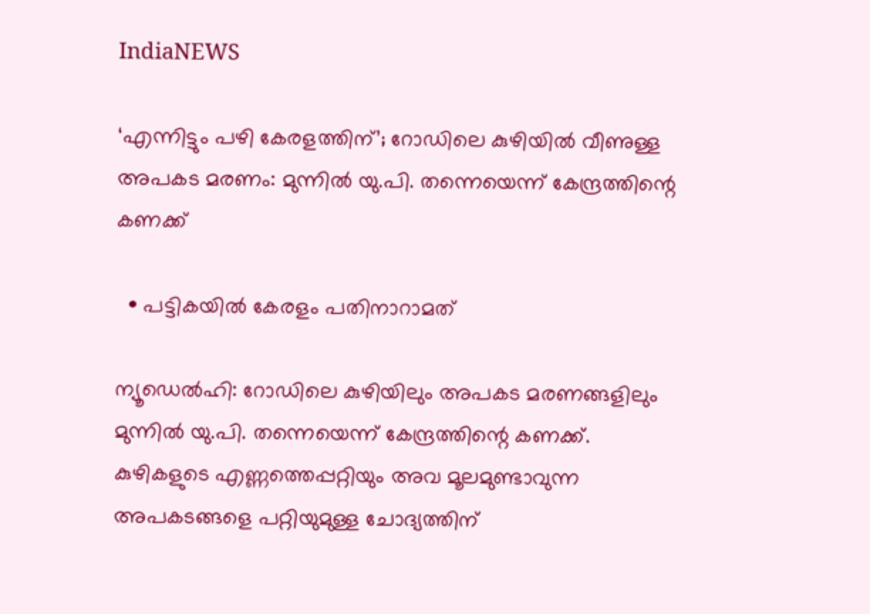IndiaNEWS

‘എന്നിട്ടും പഴി കേരളത്തിന്‌’; റോഡിലെ കുഴിയിൽ വീണുള്ള അപകട മരണം: മുന്നിൽ യു.പി. തന്നെയെന്ന് കേന്ദ്രത്തിന്റെ കണക്ക്

  • പട്ടികയിൽ കേരളം പതിനാറാമത്

ന്യൂഡെല്‍ഹി: റോഡിലെ കുഴിയിലും അപകട മരണങ്ങളിലും മുന്നിൽ യു.പി. തന്നെയെന്ന് കേന്ദ്രത്തിന്റെ കണക്ക്. കുഴികളുടെ എണ്ണത്തെപ്പറ്റിയും അവ മൂലമുണ്ടാവുന്ന അപകടങ്ങളെ പറ്റിയുമുള്ള ചോദ്യത്തിന്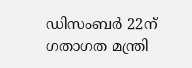ഡിസംബര്‍ 22ന് ഗതാഗത മന്ത്രി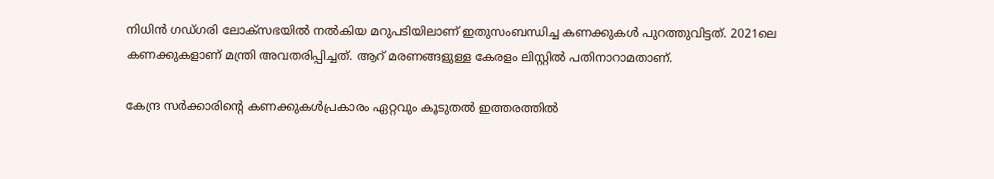നിധിന്‍ ഗഡ്ഗരി ലോക്‌സഭയില്‍ നല്‍കിയ മറുപടിയിലാണ് ഇതുസംബന്ധിച്ച കണക്കുകള്‍ പുറത്തുവിട്ടത്. 2021ലെ കണക്കുകളാണ് മന്ത്രി അവതരിപ്പിച്ചത്. ആറ് മരണങ്ങളുള്ള കേരളം ലിസ്റ്റില്‍ പതിനാറാമതാണ്.

കേന്ദ്ര സര്‍ക്കാരിന്റെ കണക്കുകള്‍പ്രകാരം ഏറ്റവും കൂടുതല്‍ ഇത്തരത്തില്‍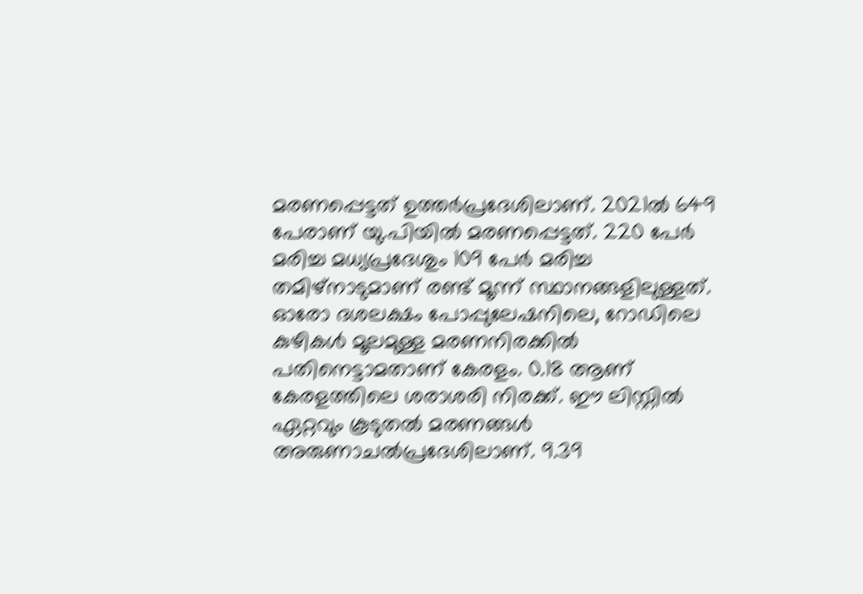മരണപ്പെട്ടത് ഉത്തര്‍പ്രദേശിലാണ്. 2021ല്‍ 649 പേരാണ് യു.പിയില്‍ മരണപ്പെട്ടത്. 220 പേര്‍ മരിച്ച മധ്യപ്രദേശും 109 പേര്‍ മരിച്ച തമിഴ്‌നാടുമാണ് രണ്ട് മൂന്ന് സ്ഥാനങ്ങളിലുള്ളത്. ഓരോ ദശലക്ഷം പോപ്പുലേഷനിലെ, റോഡിലെ കുഴികള്‍ മൂലമുള്ള മരണനിരക്കില്‍ പതിനെട്ടാമതാണ് കേരളം. 0.18 ആണ് കേരളത്തിലെ ശരാശരി നിരക്ക്. ഈ ലിസ്റ്റില്‍ ഏറ്റവും കൂടുതല്‍ മരണങ്ങള്‍ അരുണാചല്‍പ്രദേശിലാണ്. 9.39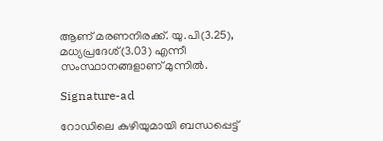ആണ് മരണനിരക്ക്. യു.പി(3.25), മധ്യപ്രദേശ്(3.03) എന്നീ സംസ്ഥാനങ്ങളാണ് മുന്നില്‍.

Signature-ad

റോഡിലെ കുഴിയുമായി ബന്ധപ്പെട്ട്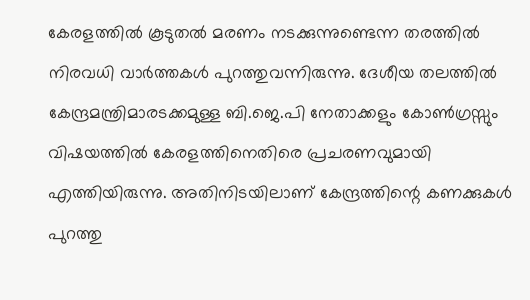കേരളത്തില്‍ കൂടുതല്‍ മരണം നടക്കുന്നുണ്ടെന്ന തരത്തില്‍ നിരവധി വാര്‍ത്തകള്‍ പുറത്തുവന്നിരുന്നു. ദേശീയ തലത്തില്‍ കേന്ദ്രമന്ത്രിമാരടക്കമുള്ള ബി.ജെ.പി നേതാക്കളും കോൺഗ്രസ്സും വിഷയത്തില്‍ കേരളത്തിനെതിരെ പ്രചരണവുമായി എത്തിയിരുന്നു. അതിനിടയിലാണ് കേന്ദ്രത്തിന്റെ കണക്കുകൾ പുറത്തു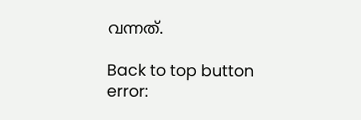വന്നത്.

Back to top button
error: